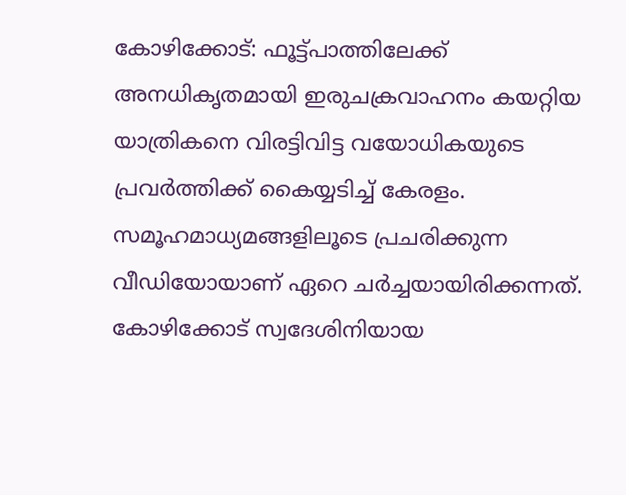കോഴിക്കോട്: ഫൂട്ട്പാത്തിലേക്ക് അനധികൃതമായി ഇരുചക്രവാഹനം കയറ്റിയ യാത്രികനെ വിരട്ടിവിട്ട വയോധികയുടെ പ്രവർത്തിക്ക് കൈയ്യടിച്ച് കേരളം. സമൂഹമാധ്യമങ്ങളിലൂടെ പ്രചരിക്കുന്ന വീഡിയോയാണ് ഏറെ ചർച്ചയായിരിക്കന്നത്. കോഴിക്കോട് സ്വദേശിനിയായ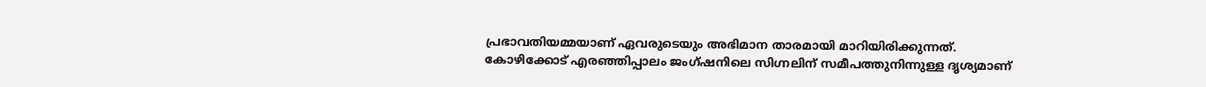പ്രഭാവതിയമ്മയാണ് ഏവരുടെയും അഭിമാന താരമായി മാറിയിരിക്കുന്നത്.
കോഴിക്കോട് എരഞ്ഞിപ്പാലം ജംഗ്ഷനിലെ സിഗ്നലിന് സമീപത്തുനിന്നുള്ള ദൃശ്യമാണ്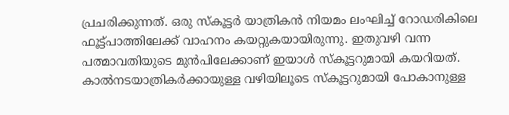പ്രചരിക്കുന്നത്. ഒരു സ്കൂട്ടർ യാത്രികൻ നിയമം ലംഘിച്ച് റോഡരികിലെ ഫൂട്ട്പാത്തിലേക്ക് വാഹനം കയറ്റുകയായിരുന്നു. ഇതുവഴി വന്ന പത്മാവതിയുടെ മുൻപിലേക്കാണ് ഇയാൾ സ്കൂട്ടറുമായി കയറിയത്. കാൽനടയാത്രികർക്കായുള്ള വഴിയിലൂടെ സ്കൂട്ടറുമായി പോകാനുള്ള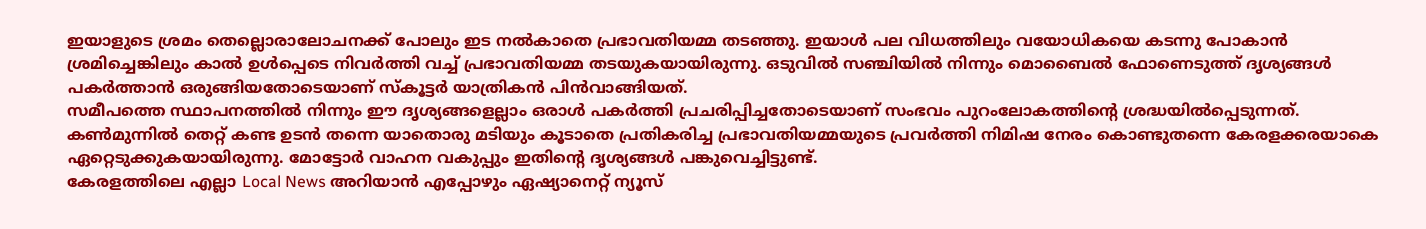ഇയാളുടെ ശ്രമം തെല്ലൊരാലോചനക്ക് പോലും ഇട നൽകാതെ പ്രഭാവതിയമ്മ തടഞ്ഞു. ഇയാൾ പല വിധത്തിലും വയോധികയെ കടന്നു പോകാൻ ശ്രമിച്ചെങ്കിലും കാൽ ഉൾപ്പെടെ നിവർത്തി വച്ച് പ്രഭാവതിയമ്മ തടയുകയായിരുന്നു. ഒടുവിൽ സഞ്ചിയിൽ നിന്നും മൊബൈൽ ഫോണെടുത്ത് ദൃശ്യങ്ങൾ പകർത്താൻ ഒരുങ്ങിയതോടെയാണ് സ്കൂട്ടർ യാത്രികൻ പിൻവാങ്ങിയത്.
സമീപത്തെ സ്ഥാപനത്തിൽ നിന്നും ഈ ദൃശ്യങ്ങളെല്ലാം ഒരാൾ പകർത്തി പ്രചരിപ്പിച്ചതോടെയാണ് സംഭവം പുറംലോകത്തിന്റെ ശ്രദ്ധയിൽപ്പെടുന്നത്. കൺമുന്നിൽ തെറ്റ് കണ്ട ഉടൻ തന്നെ യാതൊരു മടിയും കൂടാതെ പ്രതികരിച്ച പ്രഭാവതിയമ്മയുടെ പ്രവർത്തി നിമിഷ നേരം കൊണ്ടുതന്നെ കേരളക്കരയാകെ ഏറ്റെടുക്കുകയായിരുന്നു. മോട്ടോർ വാഹന വകുപ്പും ഇതിന്റെ ദൃശ്യങ്ങൾ പങ്കുവെച്ചിട്ടുണ്ട്.
കേരളത്തിലെ എല്ലാ Local News അറിയാൻ എപ്പോഴും ഏഷ്യാനെറ്റ് ന്യൂസ്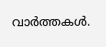വാർത്തകൾ.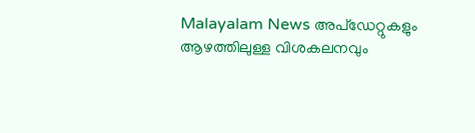Malayalam News അപ്ഡേറ്റുകളും ആഴത്തിലുള്ള വിശകലനവും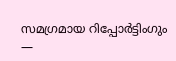സമഗ്രമായ റിപ്പോർട്ടിംഗും —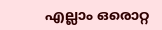എല്ലാം ഒരൊറ്റ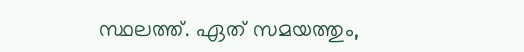സ്ഥലത്ത്. ഏത് സമയത്തും,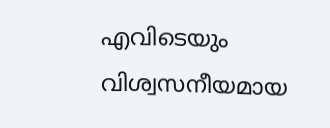എവിടെയും വിശ്വസനീയമായ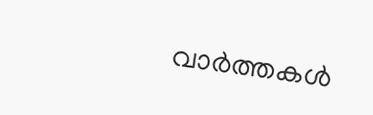വാർത്തകൾ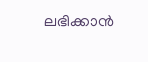ലഭിക്കാൻ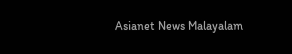Asianet News Malayalam